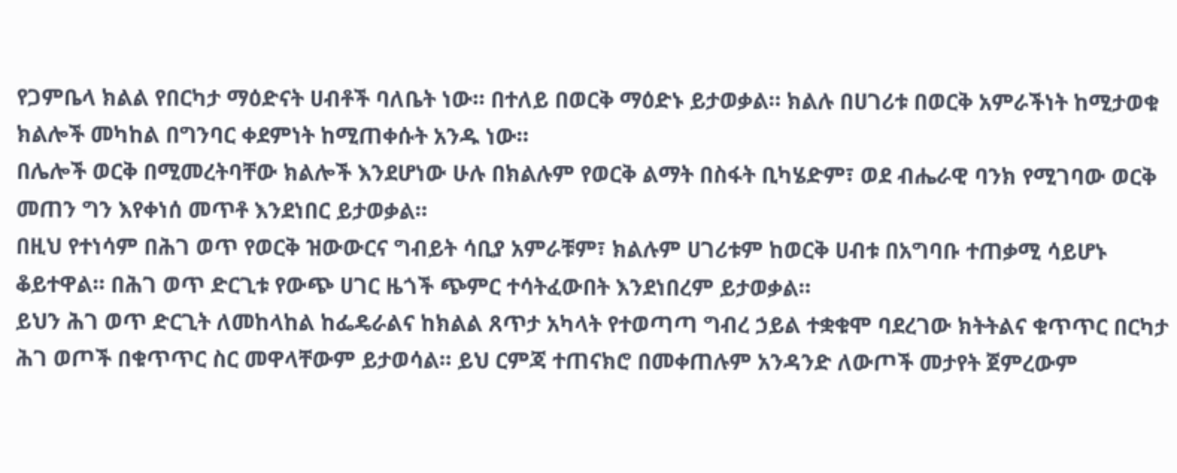የጋምቤላ ክልል የበርካታ ማዕድናት ሀብቶች ባለቤት ነው። በተለይ በወርቅ ማዕድኑ ይታወቃል። ክልሉ በሀገሪቱ በወርቅ አምራችነት ከሚታወቁ ክልሎች መካከል በግንባር ቀደምነት ከሚጠቀሱት አንዱ ነው።
በሌሎች ወርቅ በሚመረትባቸው ክልሎች እንደሆነው ሁሉ በክልሉም የወርቅ ልማት በስፋት ቢካሄድም፣ ወደ ብሔራዊ ባንክ የሚገባው ወርቅ መጠን ግን እየቀነሰ መጥቶ እንደነበር ይታወቃል።
በዚህ የተነሳም በሕገ ወጥ የወርቅ ዝውውርና ግብይት ሳቢያ አምራቹም፣ ክልሉም ሀገሪቱም ከወርቅ ሀብቱ በአግባቡ ተጠቃሚ ሳይሆኑ ቆይተዋል። በሕገ ወጥ ድርጊቱ የውጭ ሀገር ዜጎች ጭምር ተሳትፈውበት እንደነበረም ይታወቃል።
ይህን ሕገ ወጥ ድርጊት ለመከላከል ከፌዴራልና ከክልል ጸጥታ አካላት የተወጣጣ ግብረ ኃይል ተቋቁሞ ባደረገው ክትትልና ቁጥጥር በርካታ ሕገ ወጦች በቁጥጥር ስር መዋላቸውም ይታወሳል። ይህ ርምጃ ተጠናክሮ በመቀጠሉም አንዳንድ ለውጦች መታየት ጀምረውም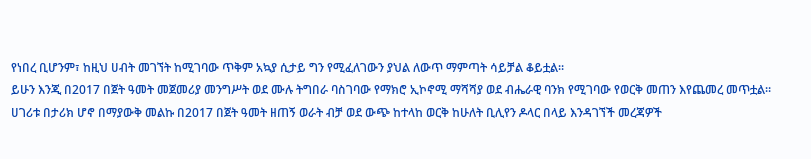የነበረ ቢሆንም፣ ከዚህ ሀብት መገኘት ከሚገባው ጥቅም አኳያ ሲታይ ግን የሚፈለገውን ያህል ለውጥ ማምጣት ሳይቻል ቆይቷል።
ይሁን እንጂ በ2017 በጀት ዓመት መጀመሪያ መንግሥት ወደ ሙሉ ትግበራ ባስገባው የማክሮ ኢኮኖሚ ማሻሻያ ወደ ብሔራዊ ባንክ የሚገባው የወርቅ መጠን እየጨመረ መጥቷል። ሀገሪቱ በታሪክ ሆኖ በማያውቅ መልኩ በ2017 በጀት ዓመት ዘጠኝ ወራት ብቻ ወደ ውጭ ከተላከ ወርቅ ከሁለት ቢሊየን ዶላር በላይ እንዳገኘች መረጃዎች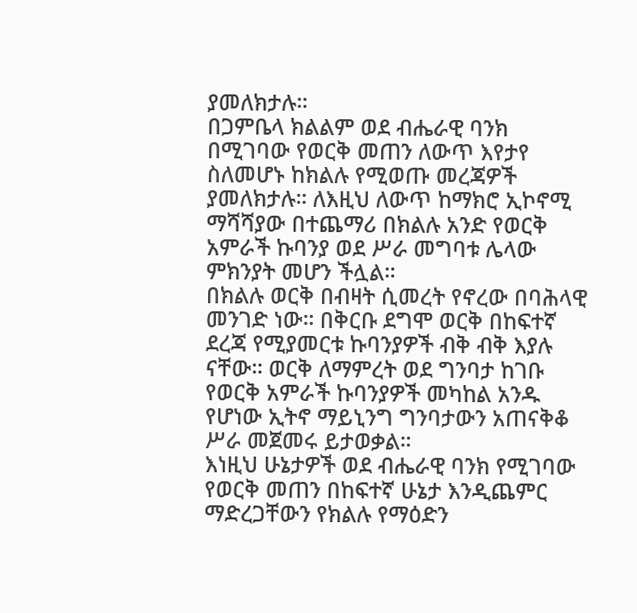ያመለክታሉ።
በጋምቤላ ክልልም ወደ ብሔራዊ ባንክ በሚገባው የወርቅ መጠን ለውጥ እየታየ ስለመሆኑ ከክልሉ የሚወጡ መረጃዎች ያመለክታሉ። ለእዚህ ለውጥ ከማክሮ ኢኮኖሚ ማሻሻያው በተጨማሪ በክልሉ አንድ የወርቅ አምራች ኩባንያ ወደ ሥራ መግባቱ ሌላው ምክንያት መሆን ችሏል።
በክልሉ ወርቅ በብዛት ሲመረት የኖረው በባሕላዊ መንገድ ነው። በቅርቡ ደግሞ ወርቅ በከፍተኛ ደረጃ የሚያመርቱ ኩባንያዎች ብቅ ብቅ እያሉ ናቸው። ወርቅ ለማምረት ወደ ግንባታ ከገቡ የወርቅ አምራች ኩባንያዎች መካከል አንዱ የሆነው ኢትኖ ማይኒንግ ግንባታውን አጠናቅቆ ሥራ መጀመሩ ይታወቃል።
እነዚህ ሁኔታዎች ወደ ብሔራዊ ባንክ የሚገባው የወርቅ መጠን በከፍተኛ ሁኔታ እንዲጨምር ማድረጋቸውን የክልሉ የማዕድን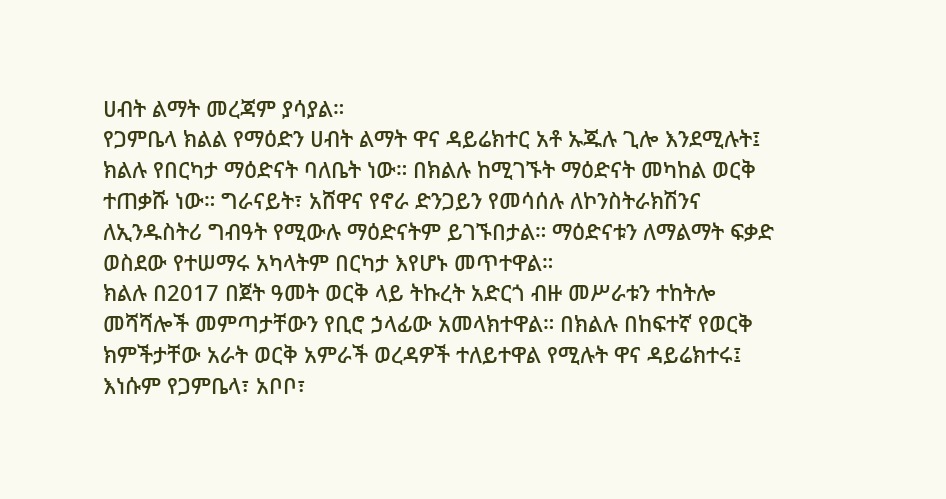ሀብት ልማት መረጃም ያሳያል።
የጋምቤላ ክልል የማዕድን ሀብት ልማት ዋና ዳይሬክተር አቶ ኡጁሉ ጊሎ እንደሚሉት፤ ክልሉ የበርካታ ማዕድናት ባለቤት ነው። በክልሉ ከሚገኙት ማዕድናት መካከል ወርቅ ተጠቃሹ ነው። ግራናይት፣ አሸዋና የኖራ ድንጋይን የመሳሰሉ ለኮንስትራክሽንና ለኢንዱስትሪ ግብዓት የሚውሉ ማዕድናትም ይገኙበታል። ማዕድናቱን ለማልማት ፍቃድ ወስደው የተሠማሩ አካላትም በርካታ እየሆኑ መጥተዋል።
ክልሉ በ2017 በጀት ዓመት ወርቅ ላይ ትኩረት አድርጎ ብዙ መሥራቱን ተከትሎ መሻሻሎች መምጣታቸውን የቢሮ ኃላፊው አመላክተዋል። በክልሉ በከፍተኛ የወርቅ ክምችታቸው አራት ወርቅ አምራች ወረዳዎች ተለይተዋል የሚሉት ዋና ዳይሬክተሩ፤ እነሱም የጋምቤላ፣ አቦቦ፣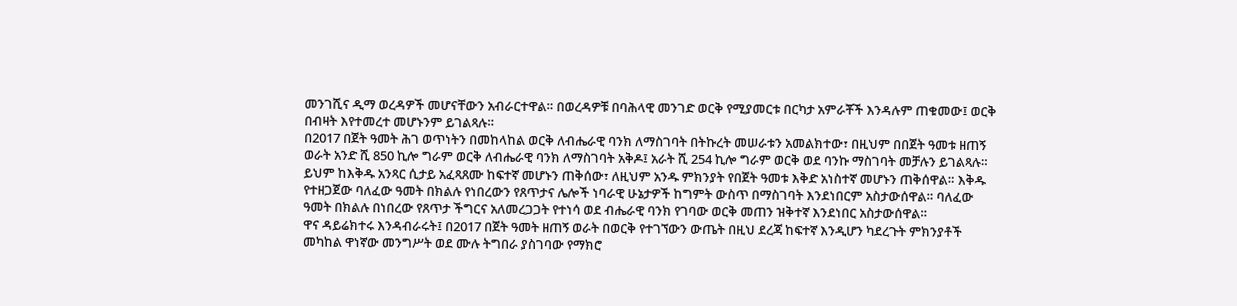መንገሺና ዲማ ወረዳዎች መሆናቸውን አብራርተዋል። በወረዳዎቹ በባሕላዊ መንገድ ወርቅ የሚያመርቱ በርካታ አምራቾች እንዳሉም ጠቁመው፤ ወርቅ በብዛት እየተመረተ መሆኑንም ይገልጻሉ።
በ2017 በጀት ዓመት ሕገ ወጥነትን በመከላከል ወርቅ ለብሔራዊ ባንክ ለማስገባት በትኩረት መሠራቱን አመልክተው፣ በዚህም በበጀት ዓመቱ ዘጠኝ ወራት አንድ ሺ 850 ኪሎ ግራም ወርቅ ለብሔራዊ ባንክ ለማስገባት አቅዶ፤ አራት ሺ 254 ኪሎ ግራም ወርቅ ወደ ባንኩ ማስገባት መቻሉን ይገልጻሉ።
ይህም ከእቅዱ አንጻር ሲታይ አፈጻጸሙ ከፍተኛ መሆኑን ጠቅሰው፣ ለዚህም አንዱ ምክንያት የበጀት ዓመቱ እቅድ አነስተኛ መሆኑን ጠቅሰዋል። እቅዱ የተዘጋጀው ባለፈው ዓመት በክልሉ የነበረውን የጸጥታና ሌሎች ነባራዊ ሁኔታዎች ከግምት ውስጥ በማስገባት እንደነበርም አስታውሰዋል። ባለፈው ዓመት በክልሉ በነበረው የጸጥታ ችግርና አለመረጋጋት የተነሳ ወደ ብሔራዊ ባንክ የገባው ወርቅ መጠን ዝቅተኛ እንደነበር አስታውሰዋል።
ዋና ዳይሬክተሩ እንዳብራሩት፤ በ2017 በጀት ዓመት ዘጠኝ ወራት በወርቅ የተገኘውን ውጤት በዚህ ደረጃ ከፍተኛ እንዲሆን ካደረጉት ምክንያቶች መካከል ዋነኛው መንግሥት ወደ ሙሉ ትግበራ ያስገባው የማክሮ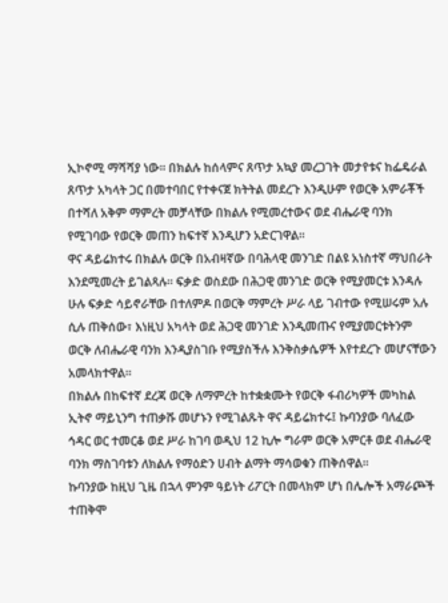ኢኮኖሚ ማሻሻያ ነው። በክልሉ ከሰላምና ጸጥታ አኳያ መረጋገት መታየቱና ከፌዴራል ጸጥታ አካላት ጋር በመተባበር የተቀናጀ ክትትል መደረጉ እንዲሁም የወርቅ አምራቾች በተሻለ አቅም ማምረት መቻላቸው በክልሉ የሚመረተውና ወደ ብሔራዊ ባንክ የሚገባው የወርቅ መጠን ከፍተኛ እንዲሆን አድርገዋል።
ዋና ዳይሬክተሩ በክልሉ ወርቅ በአብዛኛው በባሕላዊ መንገድ በልዩ አነስተኛ ማህበራት እንደሚመረት ይገልጻሉ። ፍቃድ ወስደው በሕጋዊ መንገድ ወርቅ የሚያመርቱ እንዳሉ ሁሉ ፍቃድ ሳይኖራቸው በተለምዶ በወርቅ ማምረት ሥራ ላይ ገብተው የሚሠሩም አሉ ሲሉ ጠቅሰው፣ እነዚህ አካላት ወደ ሕጋዊ መንገድ እንዲመጡና የሚያመርቱትንም ወርቅ ለብሔራዊ ባንክ እንዲያስገቡ የሚያስችሉ እንቅስቃሴዎች እየተደረጉ መሆናቸውን አመላክተዋል።
በክልሉ በከፍተኛ ደረጃ ወርቅ ለማምረት ከተቋቋሙት የወርቅ ፋብሪካዎች መካከል ኢትኖ ማይኒንግ ተጠቃሹ መሆኑን የሚገልጹት ዋና ዳይሬክተሩ፤ ኩባንያው ባለፈው ኅዳር ወር ተመርቆ ወደ ሥራ ከገባ ወዲህ 12 ኪሎ ግራም ወርቅ አምርቶ ወደ ብሔራዊ ባንክ ማስገባቱን ለክልሉ የማዕድን ሀብት ልማት ማሳወቁን ጠቅሰዋል።
ኩባንያው ከዚህ ጊዜ በኋላ ምንም ዓይነት ሪፖርት በመላክም ሆነ በሌሎች አማራጮች ተጠቅሞ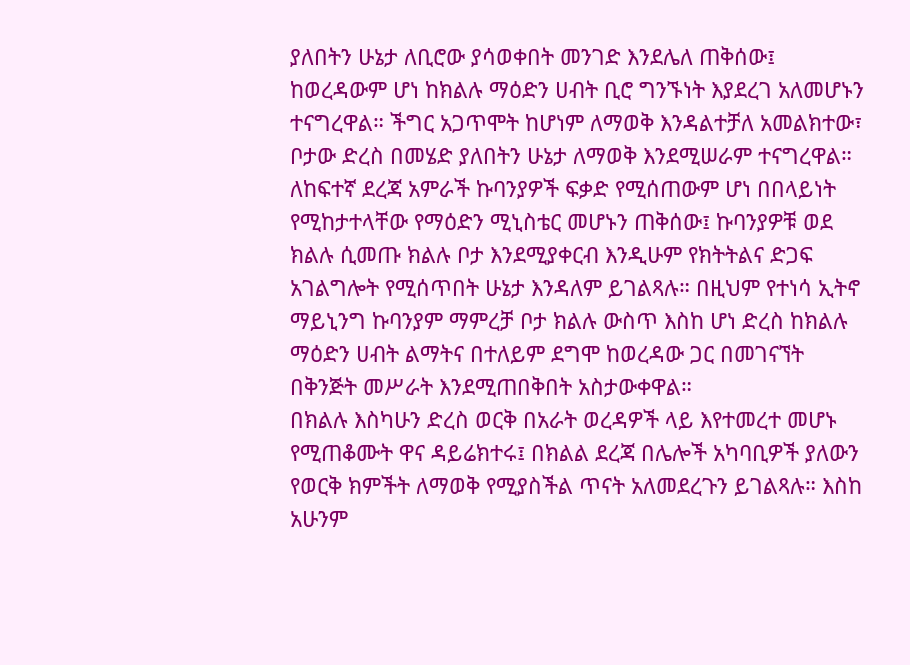ያለበትን ሁኔታ ለቢሮው ያሳወቀበት መንገድ እንደሌለ ጠቅሰው፤ ከወረዳውም ሆነ ከክልሉ ማዕድን ሀብት ቢሮ ግንኙነት እያደረገ አለመሆኑን ተናግረዋል። ችግር አጋጥሞት ከሆነም ለማወቅ እንዳልተቻለ አመልክተው፣ ቦታው ድረስ በመሄድ ያለበትን ሁኔታ ለማወቅ እንደሚሠራም ተናግረዋል።
ለከፍተኛ ደረጃ አምራች ኩባንያዎች ፍቃድ የሚሰጠውም ሆነ በበላይነት የሚከታተላቸው የማዕድን ሚኒስቴር መሆኑን ጠቅሰው፤ ኩባንያዎቹ ወደ ክልሉ ሲመጡ ክልሉ ቦታ እንደሚያቀርብ እንዲሁም የክትትልና ድጋፍ አገልግሎት የሚሰጥበት ሁኔታ እንዳለም ይገልጻሉ። በዚህም የተነሳ ኢትኖ ማይኒንግ ኩባንያም ማምረቻ ቦታ ክልሉ ውስጥ እስከ ሆነ ድረስ ከክልሉ ማዕድን ሀብት ልማትና በተለይም ደግሞ ከወረዳው ጋር በመገናኘት በቅንጅት መሥራት እንደሚጠበቅበት አስታውቀዋል።
በክልሉ እስካሁን ድረስ ወርቅ በአራት ወረዳዎች ላይ እየተመረተ መሆኑ የሚጠቆሙት ዋና ዳይሬክተሩ፤ በክልል ደረጃ በሌሎች አካባቢዎች ያለውን የወርቅ ክምችት ለማወቅ የሚያስችል ጥናት አለመደረጉን ይገልጻሉ። እስከ አሁንም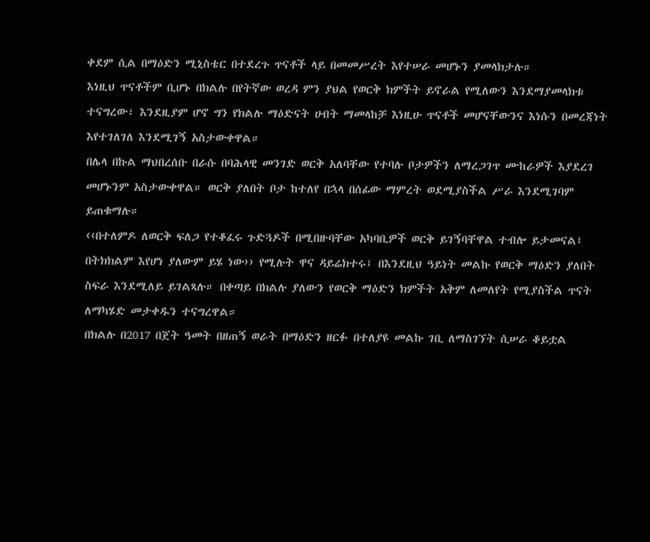ቀደም ሲል በማዕድን ሚኒስቴር በተደረጉ ጥናቶች ላይ በመመሥረት እየተሠራ መሆኑን ያመላክታሉ።
እነዚህ ጥናቶችም ቢሆኑ በክልሉ በየትኛው ወረዳ ምን ያህል የወርቅ ክምችት ይኖራል የሚለውን እንደማያመላክቱ ተናግረው፣ እንደዚያም ሆኖ ግን የክልሉ ማዕድናት ሀብት ማመላከቻ እነዚሁ ጥናቶች መሆናቸውንና እነሱን በመረጃነት እየተገለገለ እንደሚገኝ አስታውቀዋል።
በሌላ በኩል ማህበረሰቡ በራሱ በባሕላዊ መንገድ ወርቅ አለባቸው የተባሉ ቦታዎችን ለማረጋገጥ ሙከራዎች እያደረገ መሆኑንም አስታውቀዋል። ወርቅ ያለበት ቦታ ከተለየ በኋላ በሰፊው ማምረት ወደሚያስችል ሥራ እንደሚገባም ይጠቁማሉ።
‹‹በተለምዶ ለወርቅ ፍለጋ የተቆፈሩ ጉድጓዶች በሚበዙባቸው አካባቢዎች ወርቅ ይገኝባቸዋል ተብሎ ይታመናል፤ በትክክልም እየሆነ ያለውም ይሄ ነው›› የሚሉት ዋና ዳይሬክተሩ፤ በእንደዚህ ዓይነት መልኩ የወርቅ ማዕድን ያለበት ስፍራ እንደሚለይ ይገልጻሉ። በቀጣይ በክልሉ ያለውን የወርቅ ማዕድን ክምችት አቅም ለመለየት የሚያስችል ጥናት ለማካሄድ መታቀዱን ተናግረዋል።
በክልሉ በ2017 በጀት ዓመት በዘጠኝ ወራት በማዕድን ዘርፉ በተለያዩ መልኩ ገቢ ለማስገኘት ሲሠራ ቆይቷል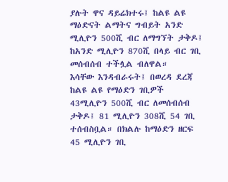ያሉት ዋና ዳይሬክተሩ፤ ከልዩ ልዩ ማዕድናት ልማትና ግብይት አንድ ሚሊዮን 500ሺ ብር ለማግኘት ታቅዶ፤ ከአንድ ሚሊዮን 870ሺ በላይ ብር ገቢ መሰብሰብ ተችሏል ብለዋል።
እሳቸው እንዳብራሩት፤ በወረዳ ደረጃ ከልዩ ልዩ የማዕድን ገቢዎች 43ሚሊዮን 500ሺ ብር ለመሰብሰብ ታቅዶ፤ 81 ሚሊዮን 308ሺ 54 ገቢ ተሰብስቧል። በክልሉ ከማዕድን ዘርፍ 45 ሚሊዮን ገቢ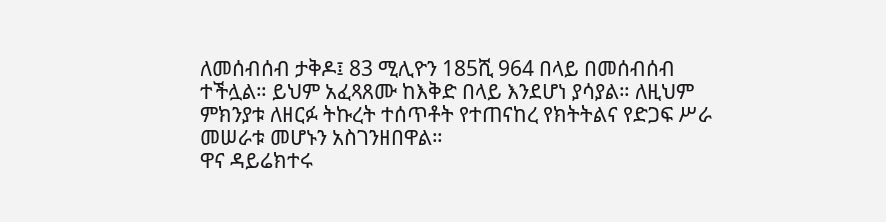ለመሰብሰብ ታቅዶ፤ 83 ሚሊዮን 185ሺ 964 በላይ በመሰብሰብ ተችሏል። ይህም አፈጻጸሙ ከእቅድ በላይ እንደሆነ ያሳያል። ለዚህም ምክንያቱ ለዘርፉ ትኩረት ተሰጥቶት የተጠናከረ የክትትልና የድጋፍ ሥራ መሠራቱ መሆኑን አስገንዘበዋል።
ዋና ዳይሬክተሩ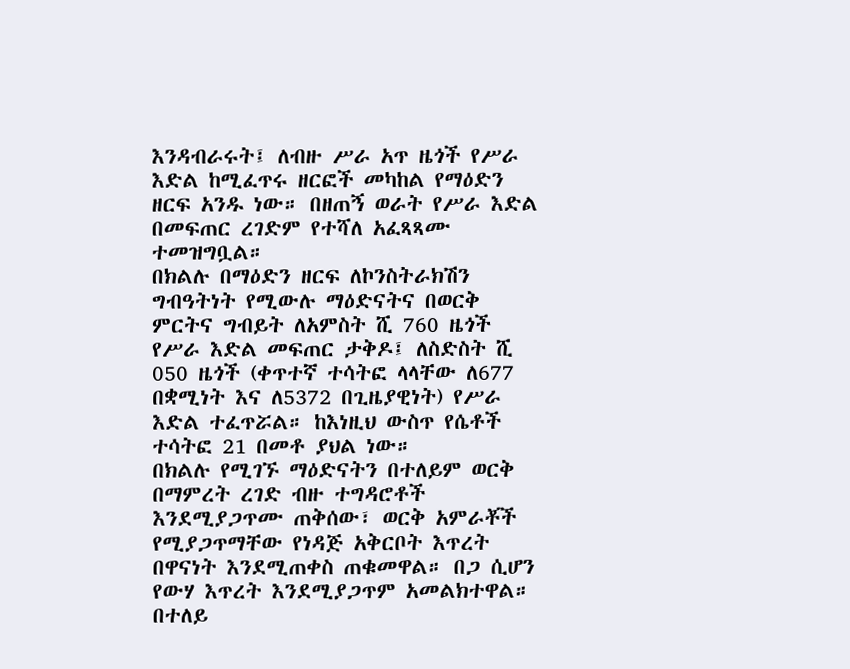እንዳብራሩት፤ ለብዙ ሥራ አጥ ዜጎች የሥራ እድል ከሚፈጥሩ ዘርፎች መካከል የማዕድን ዘርፍ አንዱ ነው። በዘጠኝ ወራት የሥራ እድል በመፍጠር ረገድም የተሻለ አፈጻጻሙ ተመዝግቧል።
በክልሉ በማዕድን ዘርፍ ለኮንስትራክሽን ግብዓትነት የሚውሉ ማዕድናትና በወርቅ ምርትና ግብይት ለአምስት ሺ 760 ዜጎች የሥራ እድል መፍጠር ታቅዶ፤ ለስድስት ሺ 050 ዜጎች (ቀጥተኛ ተሳትፎ ላላቸው ለ677 በቋሚነት እና ለ5372 በጊዜያዊነት) የሥራ እድል ተፈጥሯል። ከእነዚህ ውስጥ የሴቶች ተሳትፎ 21 በመቶ ያህል ነው።
በክልሉ የሚገኙ ማዕድናትን በተለይም ወርቅ በማምረት ረገድ ብዙ ተግዳሮቶች እንደሚያጋጥሙ ጠቅሰው፣ ወርቅ አምራቾች የሚያጋጥማቸው የነዳጅ አቅርቦት እጥረት በዋናነት እንደሚጠቀስ ጠቁመዋል። በጋ ሲሆን የውሃ እጥረት እንደሚያጋጥም አመልክተዋል። በተለይ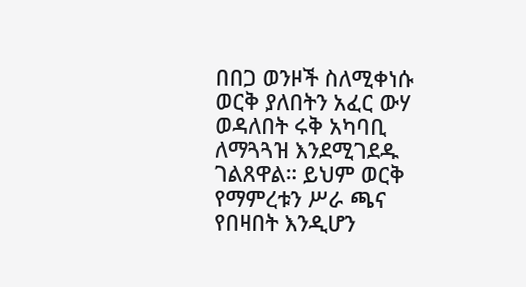በበጋ ወንዞች ስለሚቀነሱ ወርቅ ያለበትን አፈር ውሃ ወዳለበት ሩቅ አካባቢ ለማጓጓዝ እንደሚገደዱ ገልጸዋል። ይህም ወርቅ የማምረቱን ሥራ ጫና የበዛበት እንዲሆን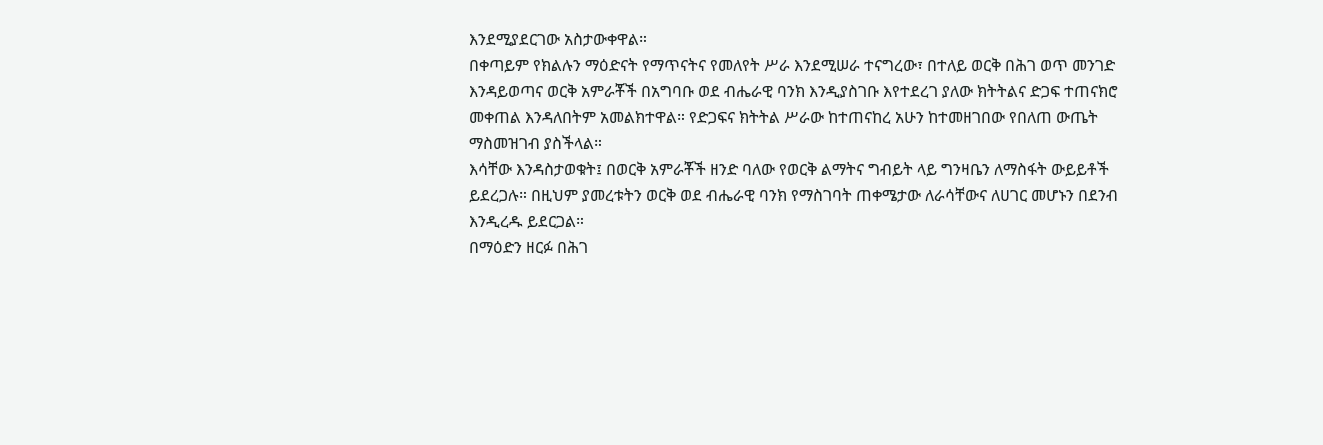እንደሚያደርገው አስታውቀዋል።
በቀጣይም የክልሉን ማዕድናት የማጥናትና የመለየት ሥራ እንደሚሠራ ተናግረው፣ በተለይ ወርቅ በሕገ ወጥ መንገድ እንዳይወጣና ወርቅ አምራቾች በአግባቡ ወደ ብሔራዊ ባንክ እንዲያስገቡ እየተደረገ ያለው ክትትልና ድጋፍ ተጠናክሮ መቀጠል እንዳለበትም አመልክተዋል። የድጋፍና ክትትል ሥራው ከተጠናከረ አሁን ከተመዘገበው የበለጠ ውጤት ማስመዝገብ ያስችላል።
እሳቸው እንዳስታወቁት፤ በወርቅ አምራቾች ዘንድ ባለው የወርቅ ልማትና ግብይት ላይ ግንዛቤን ለማስፋት ውይይቶች ይደረጋሉ። በዚህም ያመረቱትን ወርቅ ወደ ብሔራዊ ባንክ የማስገባት ጠቀሜታው ለራሳቸውና ለሀገር መሆኑን በደንብ እንዲረዱ ይደርጋል።
በማዕድን ዘርፉ በሕገ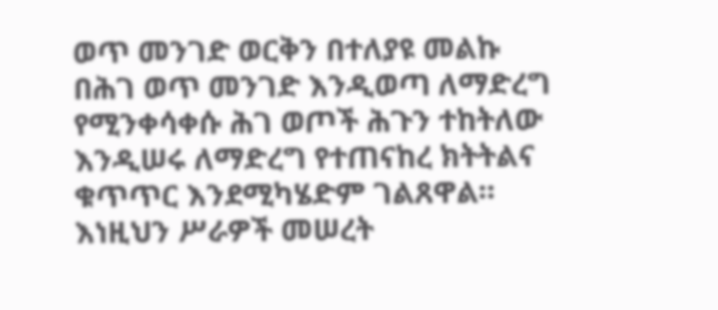ወጥ መንገድ ወርቅን በተለያዩ መልኩ በሕገ ወጥ መንገድ እንዲወጣ ለማድረግ የሚንቀሳቀሱ ሕገ ወጦች ሕጉን ተከትለው እንዲሠሩ ለማድረግ የተጠናከረ ክትትልና ቁጥጥር እንደሚካሄድም ገልጸዋል። እነዚህን ሥራዎች መሠረት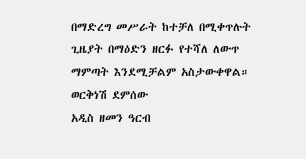በማድረግ መሥራት ከተቻለ በሚቀጥሉት ጊዜያት በማዕድን ዘርፉ የተሻለ ለውጥ ማምጣት እንደሚቻልም አስታውቀዋል።
ወርቅነሽ ደምሰው
አዲስ ዘመን ዓርብ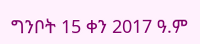ግንቦት 15 ቀን 2017 ዓ.ም